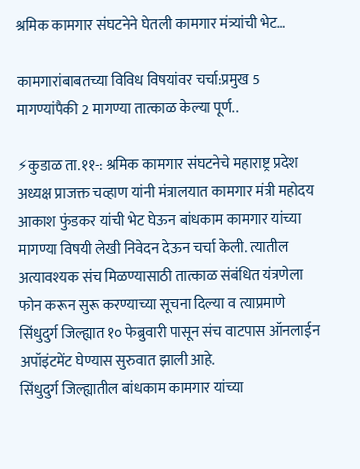श्रमिक कामगार संघटनेने घेतली कामगार मंत्र्यांची भेट…

कामगारांबाबतच्या विविध विषयांवर चर्चा:प्रमुख 5 मागण्यांपैकी 2 मागण्या तात्काळ केल्या पूर्ण..

⚡कुडाळ ता.११-: श्रमिक कामगार संघटनेचे महाराष्ट्र प्रदेश अध्यक्ष प्राजक्त चव्हाण यांनी मंत्रालयात कामगार मंत्री महोदय आकाश फुंडकर यांची भेट घेऊन बांधकाम कामगार यांच्या मागण्या विषयी लेखी निवेदन देऊन चर्चा केली. त्यातील अत्यावश्यक संच मिळण्यासाठी तात्काळ संबंधित यंत्रणेला फोन करून सुरू करण्याच्या सूचना दिल्या व त्याप्रमाणे सिंधुदुर्ग जिल्ह्यात १० फेब्रुवारी पासून संच वाटपास ऑनलाईन अपॉइंटमेंट घेण्यास सुरुवात झाली आहे.
सिंधुदुर्ग जिल्ह्यातील बांधकाम कामगार यांच्या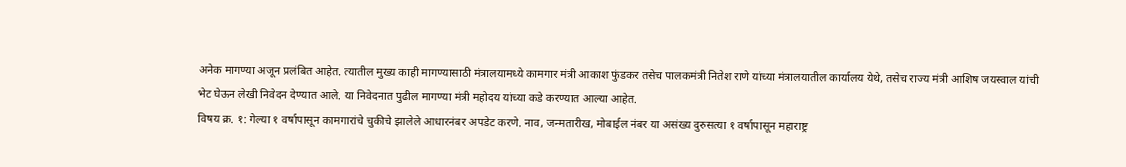अनेक मागण्या अजून प्रलंबित आहेत. त्यातील मुख्य काही मागण्यासाठी मंत्रालयामध्ये कामगार मंत्री आकाश फुंडकर तसेच पालकमंत्री नितेश राणे यांच्या मंत्रालयातील कार्यालय येथे, तसेच राज्य मंत्री आशिष जयस्वाल यांची भेट घेऊन लेखी निवेदन देण्यात आले. या निवेदनात पुढील मागण्या मंत्री महोदय यांच्या कडे करण्यात आल्या आहेत.
विषय क्र. १: गेल्या १ वर्षापासून कामगारांचे चुकीचे झालेले आधारनंबर अपडेट करणे. नाव, जन्मतारीख, मोबाईल नंबर या असंख्य दुरुसत्या १ वर्षापासून महाराष्ट्र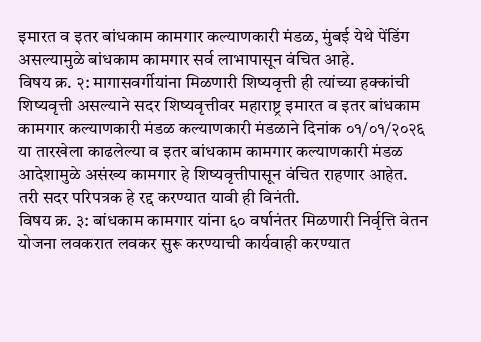इमारत व इतर बांधकाम कामगार कल्याणकारी मंडळ, मुंबई येथे पेंडिंग असल्यामुळे बांधकाम कामगार सर्व लाभापासून वंचित आहे.
विषय क्र. २: मागासवर्गीयांना मिळणारी शिष्यवृत्ती ही त्यांच्या हक्कांची शिष्यवृत्ती असल्याने सदर शिष्यवृत्तीवर महाराष्ट्र इमारत व इतर बांधकाम कामगार कल्याणकारी मंडळ कल्याणकारी मंडळाने दिनांक ०१/०१/२०२६ या तारखेला काढलेल्या व इतर बांधकाम कामगार कल्याणकारी मंडळ आदेशामुळे असंख्य कामगार हे शिष्यवृत्तीपासून वंचित राहणार आहेत. तरी सदर परिपत्रक हे रद्द करण्यात यावी ही विनंती.
विषय क्र. ३: बांधकाम कामगार यांना ६० वर्षानंतर मिळणारी निर्वृत्ति वेतन योजना लवकरात लवकर सुरू करण्याची कार्यवाही करण्यात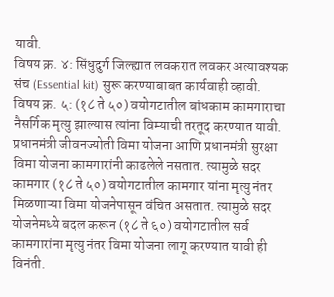यावी.
विषय क्र. ४: सिंधुदुर्ग जिल्ह्यात लवकरात लवकर अत्यावश्यक संच (Essential kit) सुरू करण्याबाबत कार्यवाही व्हावी.
विषय क्र. ५: (१८ ते ५०) वयोगटातील बांधकाम कामगाराचा नैसर्गिक मृत्यु झाल्यास त्यांना विम्याची तरतूद करण्यात यावी. प्रधानमंत्री जीवनज्योती विमा योजना आणि प्रधानमंत्री सुरक्षा विमा योजना कामगारांनी काढलेले नसतात. त्यामुळे सदर कामगार (१८ ते ५०) वयोगटातील कामगार यांना मृत्यु नंतर मिळणाऱ्या विमा योजनेपासून वंचित असतात. त्यामुळे सदर योजनेमध्ये बदल करून (१८ ते ६०) वयोगटातील सर्व कामगारांना मृत्यु नंतर विमा योजना लागू करण्यात यावी ही विनंती.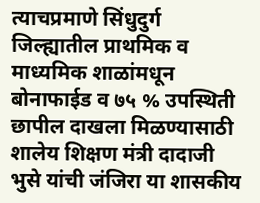त्याचप्रमाणे सिंधुदुर्ग जिल्ह्यातील प्राथमिक व माध्यमिक शाळांमधून बोनाफाईड व ७५ % उपस्थिती छापील दाखला मिळण्यासाठी शालेय शिक्षण मंत्री दादाजी भुसे यांची जंजिरा या शासकीय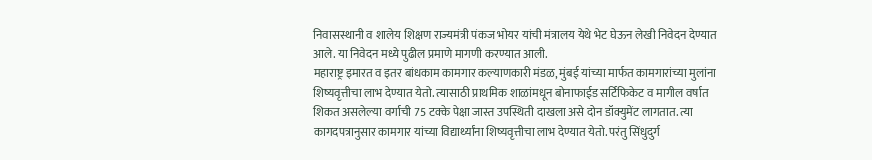निवासस्थानी व शालेय शिक्षण राज्यमंत्री पंकज भोयर यांची मंत्रालय येथे भेट घेऊन लेखी निवेदन देण्यात आले. या निवेदन मध्ये पुढील प्रमाणे मागणी करण्यात आली.
महाराष्ट्र इमारत व इतर बांधकाम कामगार कल्याणकारी मंडळ, मुंबई यांच्या मार्फत कामगारांच्या मुलांना शिष्यवृत्तीचा लाभ देण्यात येतो. त्यासाठी प्राथमिक शाळांमधून बोनाफाईड सर्टिफिकेट व मागील वर्षात शिकत असलेल्या वर्गाची 75 टक्के पेक्षा जास्त उपस्थिती दाखला असे दोन डॉक्युमेंट लागतात. त्या कागदपत्रानुसार कामगार यांच्या विद्यार्थ्यांना शिष्यवृत्तीचा लाभ देण्यात येतो. परंतु सिंधुदुर्ग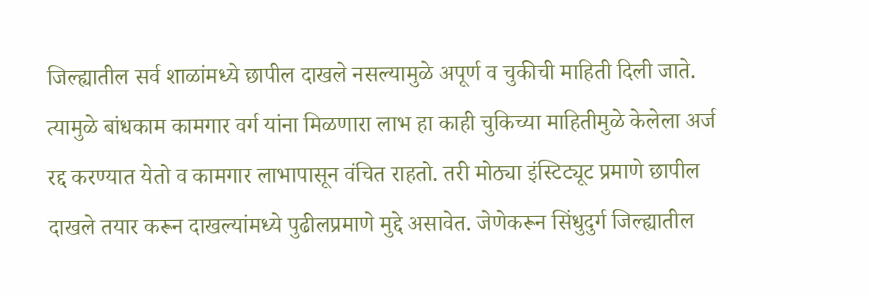जिल्ह्यातील सर्व शाळांमध्ये छापील दाखले नसल्यामुळे अपूर्ण व चुकीची माहिती दिली जाते. त्यामुळे बांधकाम कामगार वर्ग यांना मिळणारा लाभ हा काही चुकिच्या माहितीमुळे केलेला अर्ज रद्द करण्यात येतो व कामगार लाभापासून वंचित राहतो. तरी मोठ्या इंस्टिट्यूट प्रमाणे छापील दाखले तयार करून दाखल्यांमध्ये पुढीलप्रमाणे मुद्दे असावेत. जेणेकरून सिंधुदुर्ग जिल्ह्यातील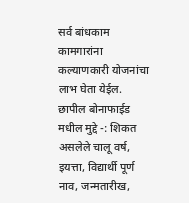सर्व बांधकाम कामगारांना कल्याणकारी योजनांचा लाभ घेता येईल.
छापील बोनाफाईड मधील मुद्दे -: शिकत असलेले चालू वर्ष, इयत्ता, विद्यार्थी पूर्ण नाव, जन्मतारीख,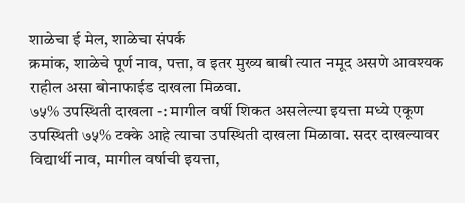शाळेचा ई मेल, शाळेचा संपर्क
क्रमांक, शाळेचे पूर्ण नाव, पत्ता, व इतर मुख्य बाबी त्यात नमूद असणे आवश्यक राहील असा बोनाफाईड दाखला मिळवा.
७५% उपस्थिती दाखला -: मागील वर्षी शिकत असलेल्या इयत्ता मध्ये एकूण उपस्थिती ७५% टक्के आहे त्याचा उपस्थिती दाखला मिळावा. सदर दाखल्यावर विद्यार्थी नाव, मागील वर्षाची इयत्ता,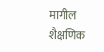मागील शैक्षणिक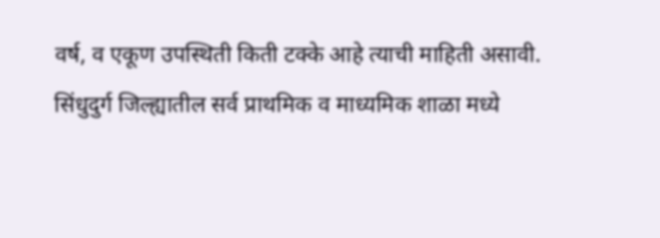वर्ष, व एकूण उपस्थिती किती टक्के आहे त्याची माहिती असावी.
सिंधुदुर्ग जिल्ह्यातील सर्व प्राथमिक व माध्यमिक शाळा मध्ये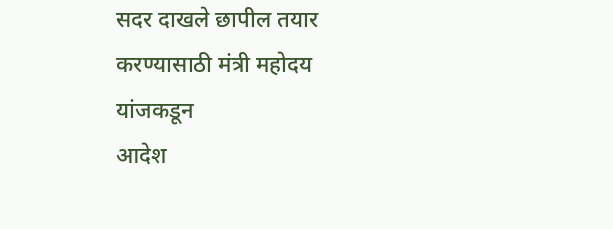सदर दाखले छापील तयार करण्यासाठी मंत्री महोदय यांजकडून
आदेश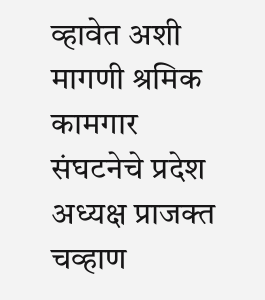व्हावेत अशी मागणी श्रमिक कामगार संघटनेचे प्रदेश अध्यक्ष प्राजक्त चव्हाण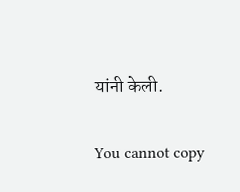यांनी केली.

You cannot copy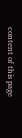content of this page